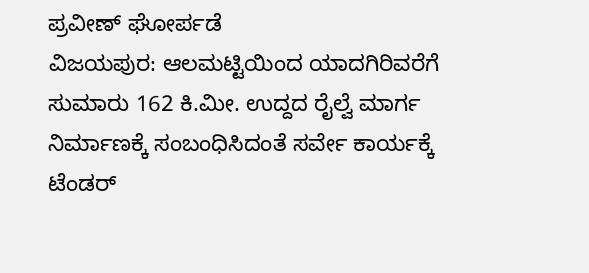ಪ್ರವೀಣ್ ಘೋರ್ಪಡೆ
ವಿಜಯಪುರ: ಆಲಮಟ್ಟಿಯಿಂದ ಯಾದಗಿರಿವರೆಗೆ ಸುಮಾರು 162 ಕಿ.ಮೀ. ಉದ್ದದ ರೈಲ್ವೆ ಮಾರ್ಗ ನಿರ್ಮಾಣಕ್ಕೆ ಸಂಬಂಧಿಸಿದಂತೆ ಸರ್ವೇ ಕಾರ್ಯಕ್ಕೆ ಟೆಂಡರ್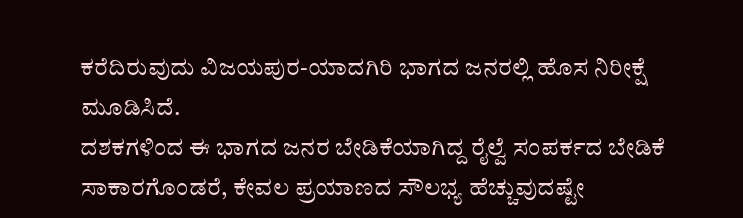ಕರೆದಿರುವುದು ವಿಜಯಪುರ-ಯಾದಗಿರಿ ಭಾಗದ ಜನರಲ್ಲಿ ಹೊಸ ನಿರೀಕ್ಷೆ ಮೂಡಿಸಿದೆ.
ದಶಕಗಳಿಂದ ಈ ಭಾಗದ ಜನರ ಬೇಡಿಕೆಯಾಗಿದ್ದ ರೈಲ್ವೆ ಸಂಪರ್ಕದ ಬೇಡಿಕೆ ಸಾಕಾರಗೊಂಡರೆ, ಕೇವಲ ಪ್ರಯಾಣದ ಸೌಲಭ್ಯ ಹೆಚ್ಚುವುದಷ್ಟೇ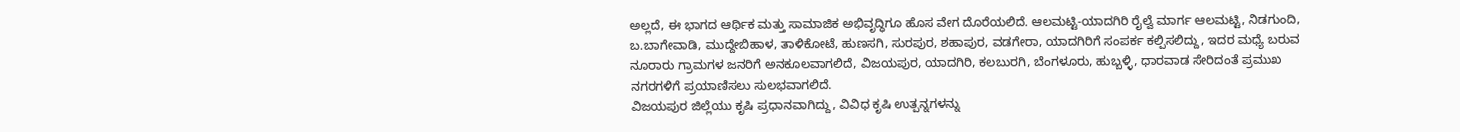ಅಲ್ಲದೆ, ಈ ಭಾಗದ ಆರ್ಥಿಕ ಮತ್ತು ಸಾಮಾಜಿಕ ಅಭಿವೃದ್ಧಿಗೂ ಹೊಸ ವೇಗ ದೊರೆಯಲಿದೆ. ಆಲಮಟ್ಟಿ-ಯಾದಗಿರಿ ರೈಲ್ವೆ ಮಾರ್ಗ ಆಲಮಟ್ಟಿ, ನಿಡಗುಂದಿ, ಬ.ಬಾಗೇವಾಡಿ, ಮುದ್ದೇಬಿಹಾಳ, ತಾಳಿಕೋಟೆ, ಹುಣಸಗಿ, ಸುರಪುರ, ಶಹಾಪುರ, ವಡಗೇರಾ, ಯಾದಗಿರಿಗೆ ಸಂಪರ್ಕ ಕಲ್ಪಿಸಲಿದ್ದು, ಇದರ ಮಧ್ಯೆ ಬರುವ ನೂರಾರು ಗ್ರಾಮಗಳ ಜನರಿಗೆ ಅನಕೂಲವಾಗಲಿದೆ, ವಿಜಯಪುರ, ಯಾದಗಿರಿ, ಕಲಬುರಗಿ, ಬೆಂಗಳೂರು, ಹುಬ್ಬಳ್ಳಿ, ಧಾರವಾಡ ಸೇರಿದಂತೆ ಪ್ರಮುಖ ನಗರಗಳಿಗೆ ಪ್ರಯಾಣಿಸಲು ಸುಲಭವಾಗಲಿದೆ.
ವಿಜಯಪುರ ಜಿಲ್ಲೆಯು ಕೃಷಿ ಪ್ರಧಾನವಾಗಿದ್ದು, ವಿವಿಧ ಕೃಷಿ ಉತ್ಪನ್ನಗಳನ್ನು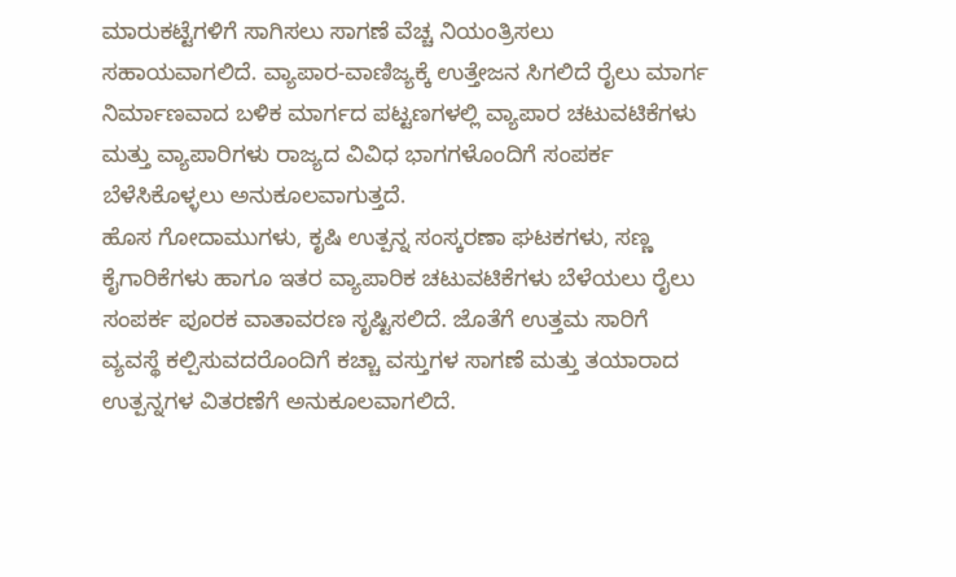ಮಾರುಕಟ್ಟೆಗಳಿಗೆ ಸಾಗಿಸಲು ಸಾಗಣೆ ವೆಚ್ಚ ನಿಯಂತ್ರಿಸಲು ಸಹಾಯವಾಗಲಿದೆ. ವ್ಯಾಪಾರ-ವಾಣಿಜ್ಯಕ್ಕೆ ಉತ್ತೇಜನ ಸಿಗಲಿದೆ ರೈಲು ಮಾರ್ಗ ನಿರ್ಮಾಣವಾದ ಬಳಿಕ ಮಾರ್ಗದ ಪಟ್ಟಣಗಳಲ್ಲಿ ವ್ಯಾಪಾರ ಚಟುವಟಿಕೆಗಳು ಮತ್ತು ವ್ಯಾಪಾರಿಗಳು ರಾಜ್ಯದ ವಿವಿಧ ಭಾಗಗಳೊಂದಿಗೆ ಸಂಪರ್ಕ ಬೆಳೆಸಿಕೊಳ್ಳಲು ಅನುಕೂಲವಾಗುತ್ತದೆ.
ಹೊಸ ಗೋದಾಮುಗಳು, ಕೃಷಿ ಉತ್ಪನ್ನ ಸಂಸ್ಕರಣಾ ಘಟಕಗಳು, ಸಣ್ಣ ಕೈಗಾರಿಕೆಗಳು ಹಾಗೂ ಇತರ ವ್ಯಾಪಾರಿಕ ಚಟುವಟಿಕೆಗಳು ಬೆಳೆಯಲು ರೈಲು ಸಂಪರ್ಕ ಪೂರಕ ವಾತಾವರಣ ಸೃಷ್ಟಿಸಲಿದೆ. ಜೊತೆಗೆ ಉತ್ತಮ ಸಾರಿಗೆ ವ್ಯವಸ್ಥೆ ಕಲ್ಪಿಸುವದರೊಂದಿಗೆ ಕಚ್ಚಾ ವಸ್ತುಗಳ ಸಾಗಣೆ ಮತ್ತು ತಯಾರಾದ ಉತ್ಪನ್ನಗಳ ವಿತರಣೆಗೆ ಅನುಕೂಲವಾಗಲಿದೆ.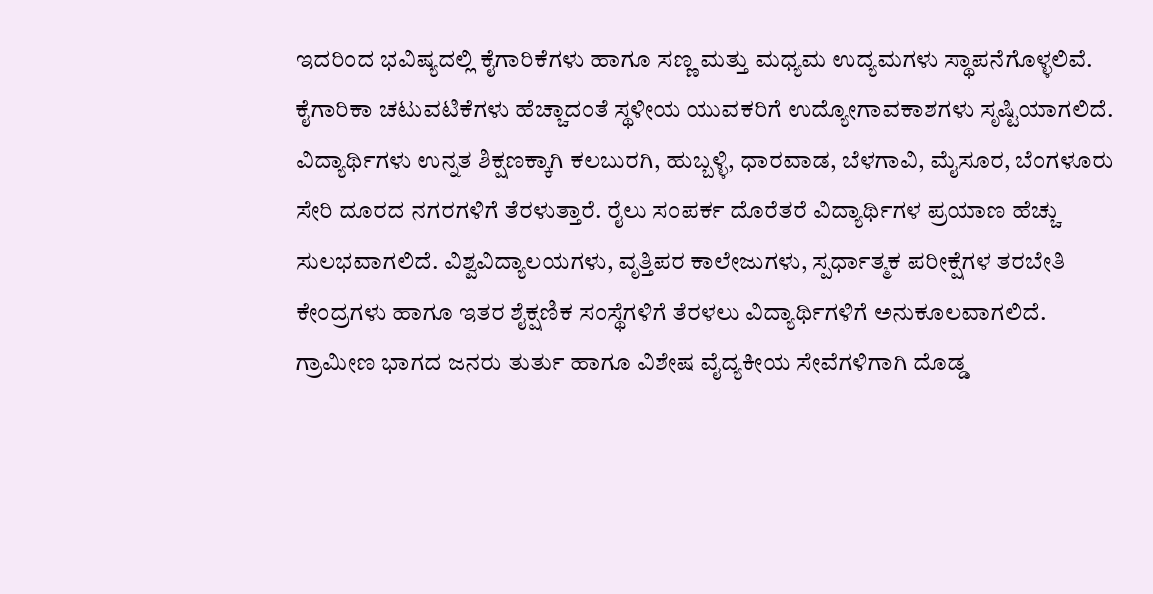ಇದರಿಂದ ಭವಿಷ್ಯದಲ್ಲಿ ಕೈಗಾರಿಕೆಗಳು ಹಾಗೂ ಸಣ್ಣ ಮತ್ತು ಮಧ್ಯಮ ಉದ್ಯಮಗಳು ಸ್ಥಾಪನೆಗೊಳ್ಳಲಿವೆ. ಕೈಗಾರಿಕಾ ಚಟುವಟಿಕೆಗಳು ಹೆಚ್ಚಾದಂತೆ ಸ್ಥಳೀಯ ಯುವಕರಿಗೆ ಉದ್ಯೋಗಾವಕಾಶಗಳು ಸೃಷ್ಟಿಯಾಗಲಿದೆ.
ವಿದ್ಯಾರ್ಥಿಗಳು ಉನ್ನತ ಶಿಕ್ಷಣಕ್ಕಾಗಿ ಕಲಬುರಗಿ, ಹುಬ್ಬಳ್ಳಿ, ಧಾರವಾಡ, ಬೆಳಗಾವಿ, ಮೈಸೂರ, ಬೆಂಗಳೂರು ಸೇರಿ ದೂರದ ನಗರಗಳಿಗೆ ತೆರಳುತ್ತಾರೆ. ರೈಲು ಸಂಪರ್ಕ ದೊರೆತರೆ ವಿದ್ಯಾರ್ಥಿಗಳ ಪ್ರಯಾಣ ಹೆಚ್ಚು ಸುಲಭವಾಗಲಿದೆ. ವಿಶ್ವವಿದ್ಯಾಲಯಗಳು, ವೃತ್ತಿಪರ ಕಾಲೇಜುಗಳು, ಸ್ಪರ್ಧಾತ್ಮಕ ಪರೀಕ್ಷೆಗಳ ತರಬೇತಿ ಕೇಂದ್ರಗಳು ಹಾಗೂ ಇತರ ಶೈಕ್ಷಣಿಕ ಸಂಸ್ಥೆಗಳಿಗೆ ತೆರಳಲು ವಿದ್ಯಾರ್ಥಿಗಳಿಗೆ ಅನುಕೂಲವಾಗಲಿದೆ.
ಗ್ರಾಮೀಣ ಭಾಗದ ಜನರು ತುರ್ತು ಹಾಗೂ ವಿಶೇಷ ವೈದ್ಯಕೀಯ ಸೇವೆಗಳಿಗಾಗಿ ದೊಡ್ಡ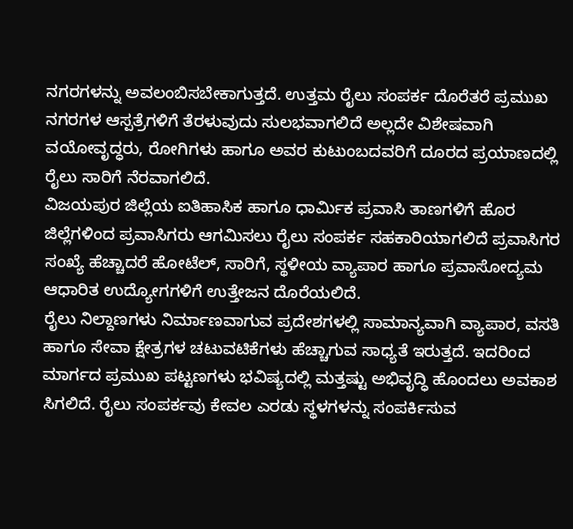ನಗರಗಳನ್ನು ಅವಲಂಬಿಸಬೇಕಾಗುತ್ತದೆ. ಉತ್ತಮ ರೈಲು ಸಂಪರ್ಕ ದೊರೆತರೆ ಪ್ರಮುಖ ನಗರಗಳ ಆಸ್ಪತ್ರೆಗಳಿಗೆ ತೆರಳುವುದು ಸುಲಭವಾಗಲಿದೆ ಅಲ್ಲದೇ ವಿಶೇಷವಾಗಿ ವಯೋವೃದ್ಧರು, ರೋಗಿಗಳು ಹಾಗೂ ಅವರ ಕುಟುಂಬದವರಿಗೆ ದೂರದ ಪ್ರಯಾಣದಲ್ಲಿ ರೈಲು ಸಾರಿಗೆ ನೆರವಾಗಲಿದೆ.
ವಿಜಯಪುರ ಜಿಲ್ಲೆಯ ಐತಿಹಾಸಿಕ ಹಾಗೂ ಧಾರ್ಮಿಕ ಪ್ರವಾಸಿ ತಾಣಗಳಿಗೆ ಹೊರ ಜಿಲ್ಲೆಗಳಿಂದ ಪ್ರವಾಸಿಗರು ಆಗಮಿಸಲು ರೈಲು ಸಂಪರ್ಕ ಸಹಕಾರಿಯಾಗಲಿದೆ ಪ್ರವಾಸಿಗರ ಸಂಖ್ಯೆ ಹೆಚ್ಚಾದರೆ ಹೋಟೆಲ್, ಸಾರಿಗೆ, ಸ್ಥಳೀಯ ವ್ಯಾಪಾರ ಹಾಗೂ ಪ್ರವಾಸೋದ್ಯಮ ಆಧಾರಿತ ಉದ್ಯೋಗಗಳಿಗೆ ಉತ್ತೇಜನ ದೊರೆಯಲಿದೆ.
ರೈಲು ನಿಲ್ದಾಣಗಳು ನಿರ್ಮಾಣವಾಗುವ ಪ್ರದೇಶಗಳಲ್ಲಿ ಸಾಮಾನ್ಯವಾಗಿ ವ್ಯಾಪಾರ, ವಸತಿ ಹಾಗೂ ಸೇವಾ ಕ್ಷೇತ್ರಗಳ ಚಟುವಟಿಕೆಗಳು ಹೆಚ್ಚಾಗುವ ಸಾಧ್ಯತೆ ಇರುತ್ತದೆ. ಇದರಿಂದ ಮಾರ್ಗದ ಪ್ರಮುಖ ಪಟ್ಟಣಗಳು ಭವಿಷ್ಯದಲ್ಲಿ ಮತ್ತಷ್ಟು ಅಭಿವೃದ್ಧಿ ಹೊಂದಲು ಅವಕಾಶ ಸಿಗಲಿದೆ. ರೈಲು ಸಂಪರ್ಕವು ಕೇವಲ ಎರಡು ಸ್ಥಳಗಳನ್ನು ಸಂಪರ್ಕಿಸುವ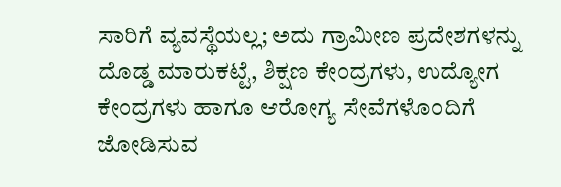ಸಾರಿಗೆ ವ್ಯವಸ್ಥೆಯಲ್ಲ; ಅದು ಗ್ರಾಮೀಣ ಪ್ರದೇಶಗಳನ್ನು ದೊಡ್ಡ ಮಾರುಕಟ್ಟೆ, ಶಿಕ್ಷಣ ಕೇಂದ್ರಗಳು, ಉದ್ಯೋಗ ಕೇಂದ್ರಗಳು ಹಾಗೂ ಆರೋಗ್ಯ ಸೇವೆಗಳೊಂದಿಗೆ ಜೋಡಿಸುವ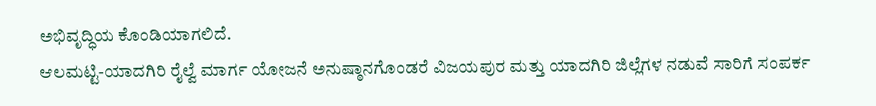ಅಭಿವೃದ್ಧಿಯ ಕೊಂಡಿಯಾಗಲಿದೆ.
ಆಲಮಟ್ಟಿ-ಯಾದಗಿರಿ ರೈಲ್ವೆ ಮಾರ್ಗ ಯೋಜನೆ ಅನುಷ್ಠಾನಗೊಂಡರೆ ವಿಜಯಪುರ ಮತ್ತು ಯಾದಗಿರಿ ಜಿಲ್ಲೆಗಳ ನಡುವೆ ಸಾರಿಗೆ ಸಂಪರ್ಕ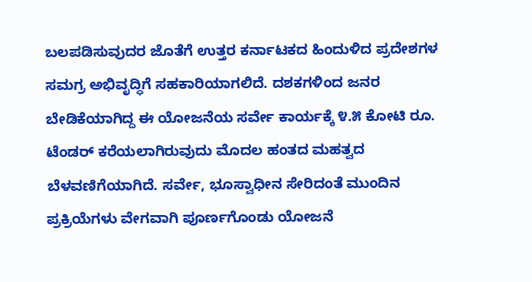ಬಲಪಡಿಸುವುದರ ಜೊತೆಗೆ ಉತ್ತರ ಕರ್ನಾಟಕದ ಹಿಂದುಳಿದ ಪ್ರದೇಶಗಳ ಸಮಗ್ರ ಅಭಿವೃದ್ಧಿಗೆ ಸಹಕಾರಿಯಾಗಲಿದೆ. ದಶಕಗಳಿಂದ ಜನರ ಬೇಡಿಕೆಯಾಗಿದ್ದ ಈ ಯೋಜನೆಯ ಸರ್ವೇ ಕಾರ್ಯಕ್ಕೆ ೪.೫ ಕೋಟಿ ರೂ. ಟೆಂಡರ್ ಕರೆಯಲಾಗಿರುವುದು ಮೊದಲ ಹಂತದ ಮಹತ್ವದ ಬೆಳವಣಿಗೆಯಾಗಿದೆ. ಸರ್ವೇ, ಭೂಸ್ವಾಧೀನ ಸೇರಿದಂತೆ ಮುಂದಿನ ಪ್ರಕ್ರಿಯೆಗಳು ವೇಗವಾಗಿ ಪೂರ್ಣಗೊಂಡು ಯೋಜನೆ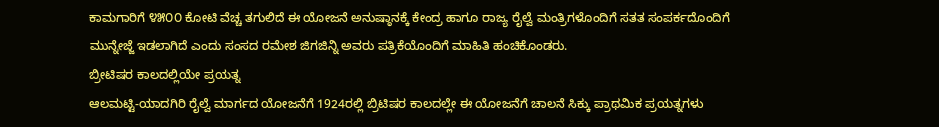ಕಾಮಗಾರಿಗೆ ೪೫೦೦ ಕೋಟಿ ವೆಚ್ಚ ತಗುಲಿದೆ ಈ ಯೋಜನೆ ಅನುಷ್ಠಾನಕ್ಕೆ ಕೇಂದ್ರ ಹಾಗೂ ರಾಜ್ಯ ರೈಲ್ವೆ ಮಂತ್ರಿಗಳೊಂದಿಗೆ ಸತತ ಸಂಪರ್ಕದೊಂದಿಗೆ ಮುನ್ನೇಜ್ಜೆ ಇಡಲಾಗಿದೆ ಎಂದು ಸಂಸದ ರಮೇಶ ಜಿಗಜಿನ್ನಿ ಅವರು ಪತ್ರಿಕೆಯೊಂದಿಗೆ ಮಾಹಿತಿ ಹಂಚಿಕೊಂಡರು.
ಬ್ರೀಟಿಷರ ಕಾಲದಲ್ಲಿಯೇ ಪ್ರಯತ್ನ
ಆಲಮಟ್ಟಿ-ಯಾದಗಿರಿ ರೈಲ್ವೆ ಮಾರ್ಗದ ಯೋಜನೆಗೆ 1924ರಲ್ಲಿ ಬ್ರಿಟಿಷರ ಕಾಲದಲ್ಲೇ ಈ ಯೋಜನೆಗೆ ಚಾಲನೆ ಸಿಕ್ಕು ಪ್ರಾಥಮಿಕ ಪ್ರಯತ್ನಗಳು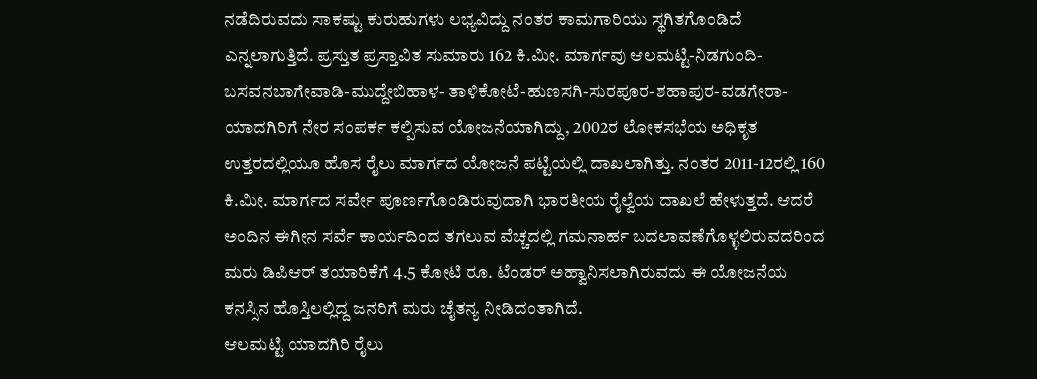ನಡೆದಿರುವದು ಸಾಕಷ್ಟು ಕುರುಹುಗಳು ಲಭ್ಯವಿದ್ದು ನಂತರ ಕಾಮಗಾರಿಯು ಸ್ಥಗಿತಗೊಂಡಿದೆ ಎನ್ನಲಾಗುತ್ತಿದೆ. ಪ್ರಸ್ತುತ ಪ್ರಸ್ತಾವಿತ ಸುಮಾರು 162 ಕಿ.ಮೀ. ಮಾರ್ಗವು ಆಲಮಟ್ಟಿ-ನಿಡಗುಂದಿ-ಬಸವನಬಾಗೇವಾಡಿ-ಮುದ್ದೇಬಿಹಾಳ- ತಾಳಿಕೋಟೆ-ಹುಣಸಗಿ-ಸುರಪೂರ-ಶಹಾಪುರ-ವಡಗೇರಾ-ಯಾದಗಿರಿಗೆ ನೇರ ಸಂಪರ್ಕ ಕಲ್ಪಿಸುವ ಯೋಜನೆಯಾಗಿದ್ದು, 2002ರ ಲೋಕಸಭೆಯ ಅಧಿಕೃತ ಉತ್ತರದಲ್ಲಿಯೂ ಹೊಸ ರೈಲು ಮಾರ್ಗದ ಯೋಜನೆ ಪಟ್ಟಿಯಲ್ಲಿ ದಾಖಲಾಗಿತ್ತು. ನಂತರ 2011-12ರಲ್ಲಿ 160 ಕಿ.ಮೀ. ಮಾರ್ಗದ ಸರ್ವೇ ಪೂರ್ಣಗೊಂಡಿರುವುದಾಗಿ ಭಾರತೀಯ ರೈಲ್ವೆಯ ದಾಖಲೆ ಹೇಳುತ್ತದೆ. ಆದರೆ ಅಂದಿನ ಈಗೀನ ಸರ್ವೆ ಕಾರ್ಯದಿಂದ ತಗಲುವ ವೆಚ್ಚದಲ್ಲಿ ಗಮನಾರ್ಹ ಬದಲಾವಣೆಗೊಳ್ಳಲಿರುವದರಿಂದ ಮರು ಡಿಪಿಆರ್ ತಯಾರಿಕೆಗೆ 4.5 ಕೋಟಿ ರೂ. ಟೆಂಡರ್ ಅಹ್ವಾನಿಸಲಾಗಿರುವದು ಈ ಯೋಜನೆಯ ಕನಸ್ಸಿನ ಹೊಸ್ತಿಲಲ್ಲಿದ್ದ ಜನರಿಗೆ ಮರು ಚೈತನ್ಯ ನೀಡಿದಂತಾಗಿದೆ.
ಆಲಮಟ್ಟಿ ಯಾದಗಿರಿ ರೈಲು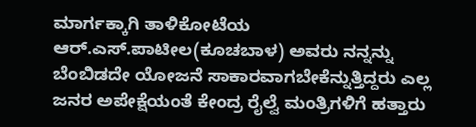ಮಾರ್ಗಕ್ಕಾಗಿ ತಾಳಿಕೋಟೆಯ ಆರ್.ಎಸ್.ಪಾಟೀಲ(ಕೂಚಬಾಳ) ಅವರು ನನ್ನನ್ನು ಬೆಂಬಿಡದೇ ಯೋಜನೆ ಸಾಕಾರವಾಗಬೇಕೆನ್ನುತ್ತಿದ್ದರು ಎಲ್ಲ ಜನರ ಅಪೇಕ್ಷೆಯಂತೆ ಕೇಂದ್ರ ರೈಲ್ವೆ ಮಂತ್ರಿಗಳಿಗೆ ಹತ್ತಾರು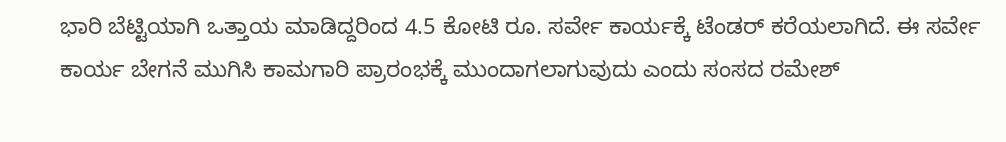ಭಾರಿ ಬೆಟ್ಟಿಯಾಗಿ ಒತ್ತಾಯ ಮಾಡಿದ್ದರಿಂದ 4.5 ಕೋಟಿ ರೂ. ಸರ್ವೇ ಕಾರ್ಯಕ್ಕೆ ಟೆಂಡರ್ ಕರೆಯಲಾಗಿದೆ. ಈ ಸರ್ವೇ ಕಾರ್ಯ ಬೇಗನೆ ಮುಗಿಸಿ ಕಾಮಗಾರಿ ಪ್ರಾರಂಭಕ್ಕೆ ಮುಂದಾಗಲಾಗುವುದು ಎಂದು ಸಂಸದ ರಮೇಶ್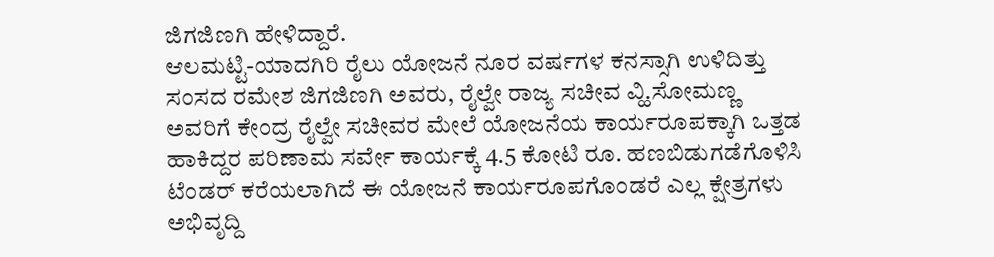ಜಿಗಜಿಣಗಿ ಹೇಳಿದ್ದಾರೆ.
ಆಲಮಟ್ಟಿ-ಯಾದಗಿರಿ ರೈಲು ಯೋಜನೆ ನೂರ ವರ್ಷಗಳ ಕನಸ್ಸಾಗಿ ಉಳಿದಿತ್ತು ಸಂಸದ ರಮೇಶ ಜಿಗಜಿಣಗಿ ಅವರು, ರೈಲ್ವೇ ರಾಜ್ಯ ಸಚೀವ ವ್ಹಿ.ಸೋಮಣ್ಣ ಅವರಿಗೆ ಕೇಂದ್ರ ರೈಲ್ವೇ ಸಚೀವರ ಮೇಲೆ ಯೋಜನೆಯ ಕಾರ್ಯರೂಪಕ್ಕಾಗಿ ಒತ್ತಡ ಹಾಕಿದ್ದರ ಪರಿಣಾಮ ಸರ್ವೇ ಕಾರ್ಯಕ್ಕೆ 4.5 ಕೋಟಿ ರೂ. ಹಣಬಿಡುಗಡೆಗೊಳಿಸಿ ಟೆಂಡರ್ ಕರೆಯಲಾಗಿದೆ ಈ ಯೋಜನೆ ಕಾರ್ಯರೂಪಗೊಂಡರೆ ಎಲ್ಲ ಕ್ಷೇತ್ರಗಳು ಅಭಿವೃದ್ದಿ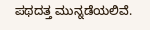ಪಥದತ್ತ ಮುನ್ನಡೆಯಲಿವೆ.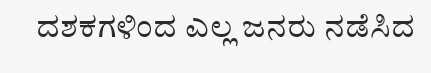ದಶಕಗಳಿಂದ ಎಲ್ಲ ಜನರು ನಡೆಸಿದ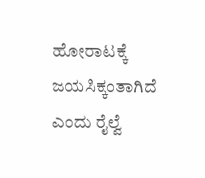ಹೋರಾಟಕ್ಕೆ ಜಯಸಿಕ್ಕಂತಾಗಿದೆ ಎಂದು ರೈಲ್ವೆ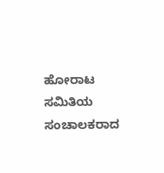ಹೋರಾಟ ಸಮಿತಿಯ ಸಂಚಾಲಕರಾದ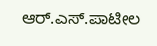ಆರ್.ಎಸ್.ಪಾಟೀಲ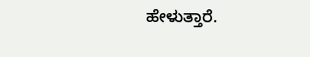ಹೇಳುತ್ತಾರೆ.